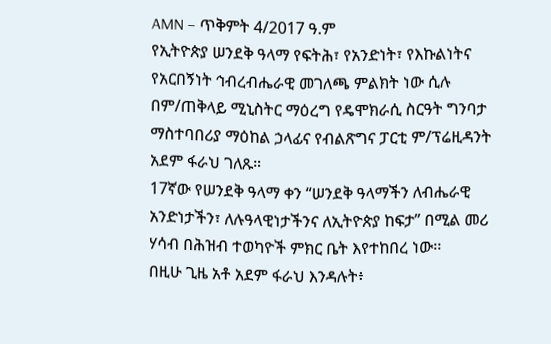AMN – ጥቅምት 4/2017 ዓ.ም
የኢትዮጵያ ሠንደቅ ዓላማ የፍትሕ፣ የአንድነት፣ የእኩልነትና የአርበኝነት ኅብረብሔራዊ መገለጫ ምልክት ነው ሲሉ በም/ጠቅላይ ሚኒስትር ማዕረግ የዴሞክራሲ ስርዓት ግንባታ ማስተባበሪያ ማዕከል ኃላፊና የብልጽግና ፓርቲ ም/ፕሬዚዳንት አደም ፋራህ ገለጹ።
17ኛው የሠንደቅ ዓላማ ቀን “ሠንደቅ ዓላማችን ለብሔራዊ አንድነታችን፣ ለሉዓላዊነታችንና ለኢትዮጵያ ከፍታ” በሚል መሪ ሃሳብ በሕዝብ ተወካዮች ምክር ቤት እየተከበረ ነው፡፡
በዚሁ ጊዜ አቶ አደም ፋራህ እንዳሉት፥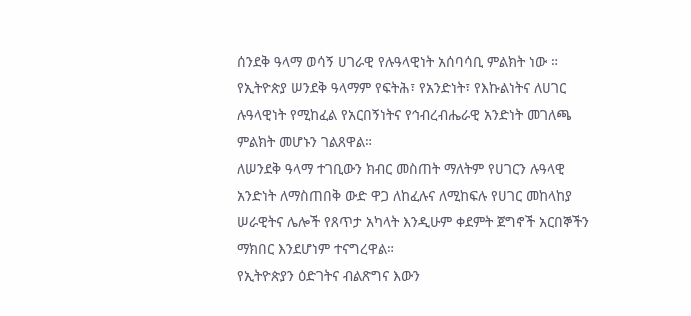ሰንደቅ ዓላማ ወሳኝ ሀገራዊ የሉዓላዊነት አሰባሳቢ ምልክት ነው ።
የኢትዮጵያ ሠንደቅ ዓላማም የፍትሕ፣ የአንድነት፣ የእኩልነትና ለሀገር ሉዓላዊነት የሚከፈል የአርበኝነትና የኅብረብሔራዊ አንድነት መገለጫ ምልክት መሆኑን ገልጸዋል።
ለሠንደቅ ዓላማ ተገቢውን ክብር መስጠት ማለትም የሀገርን ሉዓላዊ አንድነት ለማስጠበቅ ውድ ዋጋ ለከፈሉና ለሚከፍሉ የሀገር መከላከያ ሠራዊትና ሌሎች የጸጥታ አካላት እንዲሁም ቀደምት ጀግኖች አርበኞችን ማክበር እንደሆነም ተናግረዋል።
የኢትዮጵያን ዕድገትና ብልጽግና እውን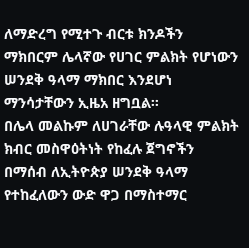ለማድረግ የሚተጉ ብርቱ ክንዶችን ማክበርም ሌላኛው የሀገር ምልክት የሆነውን ሠንደቅ ዓላማ ማክበር እንደሆነ ማንሳታቸውን ኢዜአ ዘግቧል፡፡
በሌላ መልኩም ለሀገራቸው ሉዓላዊ ምልክት ክብር መስዋዕትነት የከፈሉ ጀግኖችን በማሰብ ለኢትዮጵያ ሠንደቅ ዓላማ የተከፈለውን ውድ ዋጋ በማስተማር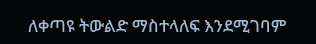ለቀጣዩ ትውልድ ማስተላለፍ እንደሚገባም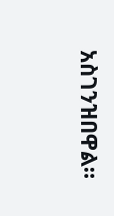አስገንዝበዋል።